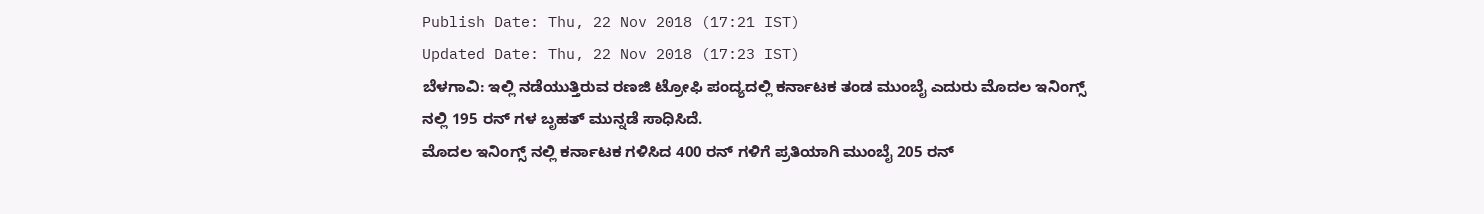Publish Date: Thu, 22 Nov 2018 (17:21 IST)
Updated Date: Thu, 22 Nov 2018 (17:23 IST)
ಬೆಳಗಾವಿ: ಇಲ್ಲಿ ನಡೆಯುತ್ತಿರುವ ರಣಜಿ ಟ್ರೋಫಿ ಪಂದ್ಯದಲ್ಲಿ ಕರ್ನಾಟಕ ತಂಡ ಮುಂಬೈ ಎದುರು ಮೊದಲ ಇನಿಂಗ್ಸ್ ನಲ್ಲಿ 195 ರನ್ ಗಳ ಬೃಹತ್ ಮುನ್ನಡೆ ಸಾಧಿಸಿದೆ.
ಮೊದಲ ಇನಿಂಗ್ಸ್ ನಲ್ಲಿ ಕರ್ನಾಟಕ ಗಳಿಸಿದ 400 ರನ್ ಗಳಿಗೆ ಪ್ರತಿಯಾಗಿ ಮುಂಬೈ 205 ರನ್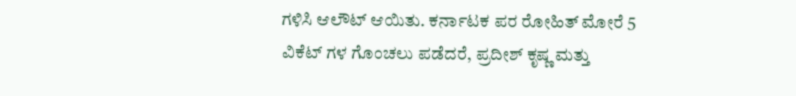ಗಳಿಸಿ ಆಲೌಟ್ ಆಯಿತು. ಕರ್ನಾಟಕ ಪರ ರೋಹಿತ್ ಮೋರೆ 5 ವಿಕೆಟ್ ಗಳ ಗೊಂಚಲು ಪಡೆದರೆ, ಪ್ರದೀಶ್ ಕೃಷ್ಣ ಮತ್ತು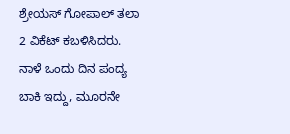ಶ್ರೇಯಸ್ ಗೋಪಾಲ್ ತಲಾ 2 ವಿಕೆಟ್ ಕಬಳಿಸಿದರು.
ನಾಳೆ ಒಂದು ದಿನ ಪಂದ್ಯ ಬಾಕಿ ಇದ್ದು, ಮೂರನೇ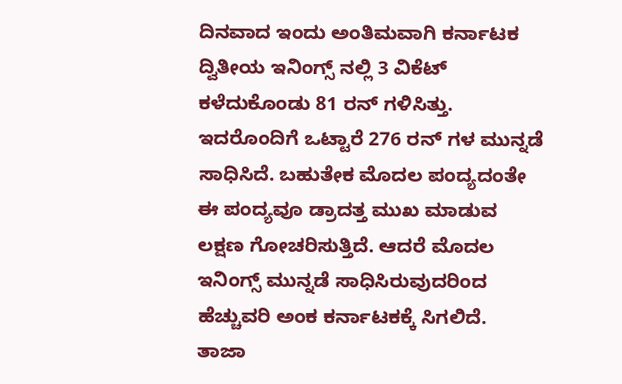ದಿನವಾದ ಇಂದು ಅಂತಿಮವಾಗಿ ಕರ್ನಾಟಕ ದ್ವಿತೀಯ ಇನಿಂಗ್ಸ್ ನಲ್ಲಿ 3 ವಿಕೆಟ್ ಕಳೆದುಕೊಂಡು 81 ರನ್ ಗಳಿಸಿತ್ತು. ಇದರೊಂದಿಗೆ ಒಟ್ಟಾರೆ 276 ರನ್ ಗಳ ಮುನ್ನಡೆ ಸಾಧಿಸಿದೆ. ಬಹುತೇಕ ಮೊದಲ ಪಂದ್ಯದಂತೇ ಈ ಪಂದ್ಯವೂ ಡ್ರಾದತ್ತ ಮುಖ ಮಾಡುವ ಲಕ್ಷಣ ಗೋಚರಿಸುತ್ತಿದೆ. ಆದರೆ ಮೊದಲ ಇನಿಂಗ್ಸ್ ಮುನ್ನಡೆ ಸಾಧಿಸಿರುವುದರಿಂದ ಹೆಚ್ಚುವರಿ ಅಂಕ ಕರ್ನಾಟಕಕ್ಕೆ ಸಿಗಲಿದೆ.
ತಾಜಾ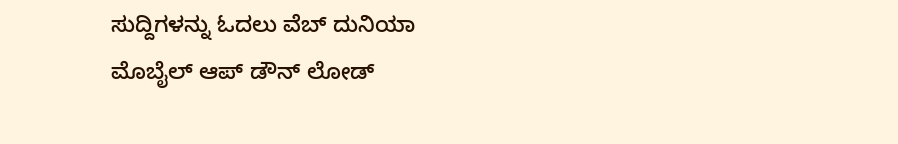ಸುದ್ದಿಗಳನ್ನು ಓದಲು ವೆಬ್ ದುನಿಯಾ ಮೊಬೈಲ್ ಆಪ್ ಡೌನ್ ಲೋಡ್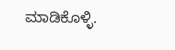ಮಾಡಿಕೊಳ್ಳಿ.